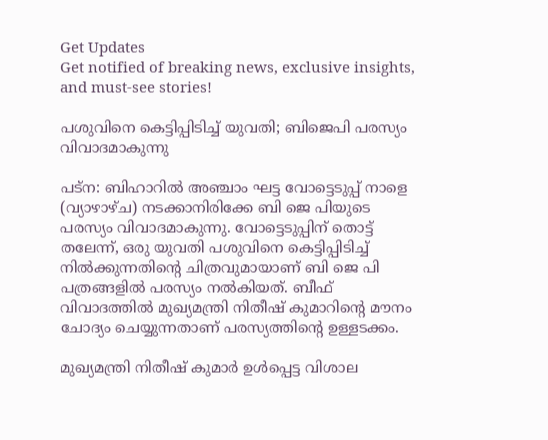Get Updates
Get notified of breaking news, exclusive insights, and must-see stories!

പശുവിനെ കെട്ടിപ്പിടിച്ച് യുവതി; ബിജെപി പരസ്യം വിവാദമാകുന്നു

പട്‌ന: ബിഹാറില്‍ അഞ്ചാം ഘട്ട വോട്ടെടുപ്പ് നാളെ (വ്യാഴാഴ്ച) നടക്കാനിരിക്കേ ബി ജെ പിയുടെ പരസ്യം വിവാദമാകുന്നു. വോട്ടെടുപ്പിന് തൊട്ട് തലേന്ന്, ഒരു യുവതി പശുവിനെ കെട്ടിപ്പിടിച്ച് നില്‍ക്കുന്നതിന്റെ ചിത്രവുമായാണ് ബി ജെ പി പത്രങ്ങളില്‍ പരസ്യം നല്‍കിയത്. ബീഫ് വിവാദത്തില്‍ മുഖ്യമന്ത്രി നിതീഷ് കുമാറിന്റെ മൗനം ചോദ്യം ചെയ്യുന്നതാണ് പരസ്യത്തിന്റെ ഉള്ളടക്കം.

മുഖ്യമന്ത്രി നിതീഷ് കുമാര്‍ ഉള്‍പ്പെട്ട വിശാല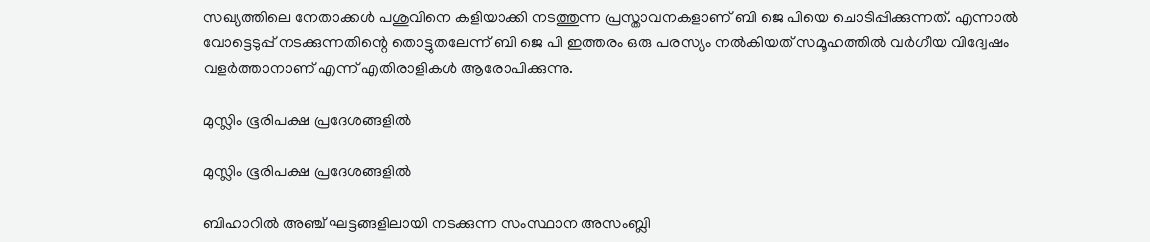സഖ്യത്തിലെ നേതാക്കള്‍ പശുവിനെ കളിയാക്കി നടത്തുന്ന പ്രസ്താവനകളാണ് ബി ജെ പിയെ ചൊടിപ്പിക്കുന്നത്. എന്നാല്‍ വോട്ടെടുപ്പ് നടക്കുന്നതിന്റെ തൊട്ടുതലേന്ന് ബി ജെ പി ഇത്തരം ഒരു പരസ്യം നല്‍കിയത് സമൂഹത്തില്‍ വര്‍ഗീയ വിദ്വേഷം വളര്‍ത്താനാണ് എന്ന് എതിരാളികള്‍ ആരോപിക്കുന്നു.

മുസ്ലിം ഭൂരിപക്ഷ പ്രദേശങ്ങളില്‍

മുസ്ലിം ഭൂരിപക്ഷ പ്രദേശങ്ങളില്‍

ബിഹാറില്‍ അഞ്ച് ഘട്ടങ്ങളിലായി നടക്കുന്ന സംസ്ഥാന അസംബ്ലി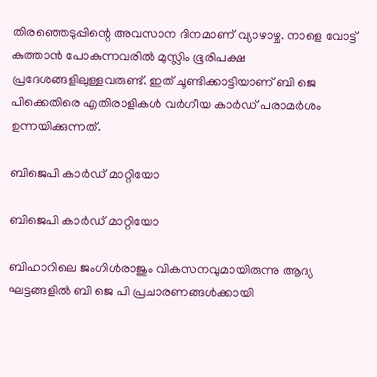തിരഞ്ഞെടുപ്പിന്റെ അവസാന ദിനമാണ് വ്യാഴാഴ്ച. നാളെ വോട്ട് കുത്താന്‍ പോകുന്നവരില്‍ മുസ്ലിം ഭൂരിപക്ഷ പ്രദേശങ്ങളിലുള്ളവരുണ്ട്. ഇത് ചൂണ്ടിക്കാട്ടിയാണ് ബി ജെ പിക്കെതിരെ എതിരാളികള്‍ വര്‍ഗീയ കാര്‍ഡ് പരാമര്‍ശം ഉന്നയിക്കുന്നത്.

ബിജെപി കാര്‍ഡ് മാറ്റിയോ

ബിജെപി കാര്‍ഡ് മാറ്റിയോ

ബിഹാറിലെ ജംഗിള്‍രാജും വികസനവുമായിരുന്നു ആദ്യ ഘട്ടങ്ങളില്‍ ബി ജെ പി പ്രചാരണങ്ങള്‍ക്കായി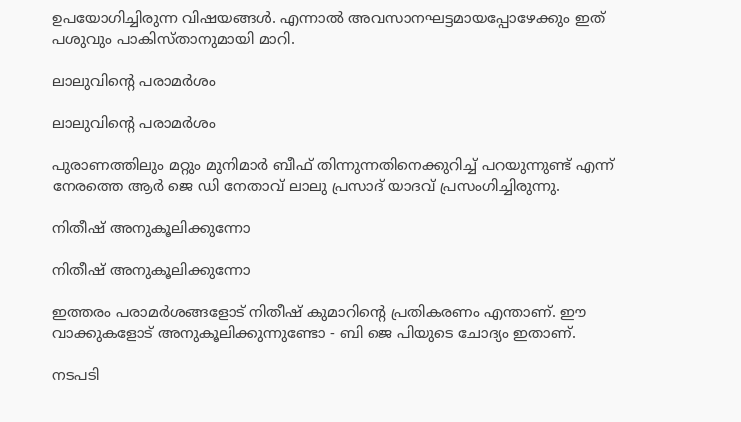ഉപയോഗിച്ചിരുന്ന വിഷയങ്ങള്‍. എന്നാല്‍ അവസാനഘട്ടമായപ്പോഴേക്കും ഇത് പശുവും പാകിസ്താനുമായി മാറി.

ലാലുവിന്റെ പരാമര്‍ശം

ലാലുവിന്റെ പരാമര്‍ശം

പുരാണത്തിലും മറ്റും മുനിമാര്‍ ബീഫ് തിന്നുന്നതിനെക്കുറിച്ച് പറയുന്നുണ്ട് എന്ന് നേരത്തെ ആര്‍ ജെ ഡി നേതാവ് ലാലു പ്രസാദ് യാദവ് പ്രസംഗിച്ചിരുന്നു.

നിതീഷ് അനുകൂലിക്കുന്നോ

നിതീഷ് അനുകൂലിക്കുന്നോ

ഇത്തരം പരാമര്‍ശങ്ങളോട് നിതീഷ് കുമാറിന്റെ പ്രതികരണം എന്താണ്. ഈ വാക്കുകളോട് അനുകൂലിക്കുന്നുണ്ടോ - ബി ജെ പിയുടെ ചോദ്യം ഇതാണ്.

നടപടി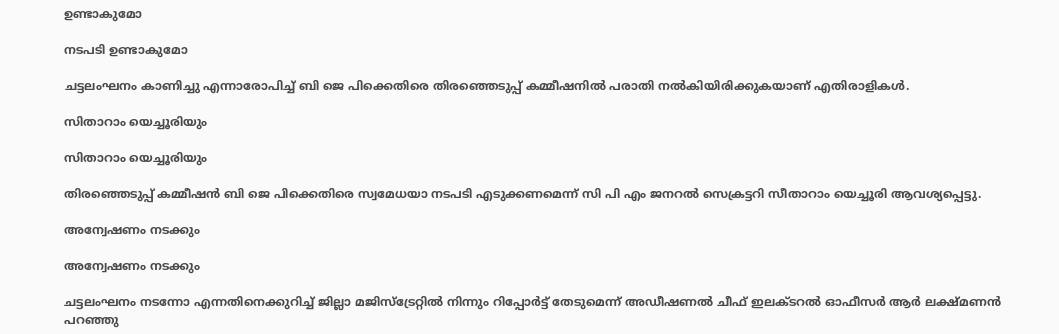ഉണ്ടാകുമോ

നടപടി ഉണ്ടാകുമോ

ചട്ടലംഘനം കാണിച്ചു എന്നാരോപിച്ച് ബി ജെ പിക്കെതിരെ തിരഞ്ഞെടുപ്പ് കമ്മീഷനില്‍ പരാതി നല്‍കിയിരിക്കുകയാണ് എതിരാളികള്‍.

സിതാറാം യെച്ചൂരിയും

സിതാറാം യെച്ചൂരിയും

തിരഞ്ഞെടുപ്പ് കമ്മീഷന്‍ ബി ജെ പിക്കെതിരെ സ്വമേധയാ നടപടി എടുക്കണമെന്ന് സി പി എം ജനറല്‍ സെക്രട്ടറി സീതാറാം യെച്ചൂരി ആവശ്യപ്പെട്ടു.

അന്വേഷണം നടക്കും

അന്വേഷണം നടക്കും

ചട്ടലംഘനം നടന്നോ എന്നതിനെക്കുറിച്ച് ജില്ലാ മജിസ്‌ട്രേറ്റില്‍ നിന്നും റിപ്പോര്‍ട്ട് തേടുമെന്ന് അഡീഷണല്‍ ചീഫ് ഇലക്ടറല്‍ ഓഫീസര്‍ ആര്‍ ലക്ഷ്മണന്‍ പറഞ്ഞു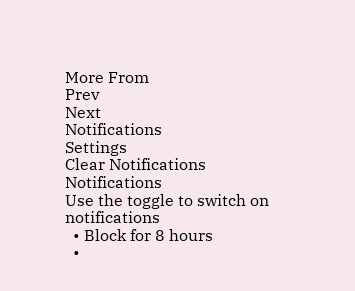More From
Prev
Next
Notifications
Settings
Clear Notifications
Notifications
Use the toggle to switch on notifications
  • Block for 8 hours
  •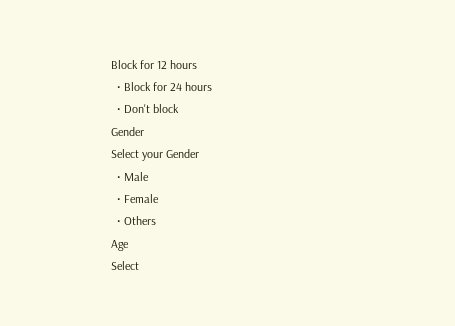Block for 12 hours
  • Block for 24 hours
  • Don't block
Gender
Select your Gender
  • Male
  • Female
  • Others
Age
Select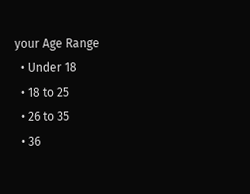your Age Range
  • Under 18
  • 18 to 25
  • 26 to 35
  • 36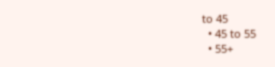to 45
  • 45 to 55
  • 55+